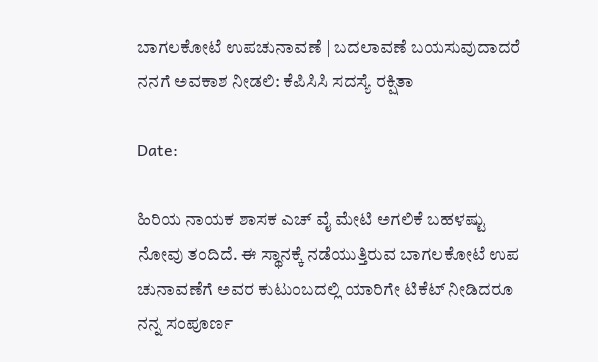ಬಾಗಲಕೋಟೆ ಉಪಚುನಾವಣೆ | ಬದಲಾವಣೆ ಬಯಸುವುದಾದರೆ ನನಗೆ ಅವಕಾಶ ನೀಡಲಿ: ಕೆಪಿಸಿಸಿ ಸದಸ್ಯೆ ರಕ್ಷಿತಾ

Date:

ಹಿರಿಯ ನಾಯಕ ಶಾಸಕ ಎಚ್ ವೈ ಮೇಟಿ ಅಗಲಿಕೆ ಬಹಳಷ್ಟು ನೋವು ತಂದಿದೆ. ಈ ಸ್ಥಾನಕ್ಕೆ ನಡೆಯುತ್ತಿರುವ ಬಾಗಲಕೋಟೆ ಉಪ ಚುನಾವಣೆಗೆ ಅವರ ಕುಟುಂಬದಲ್ಲಿ ಯಾರಿಗೇ ಟಿಕೆಟ್ ನೀಡಿದರೂ ನನ್ನ ಸಂಪೂರ್ಣ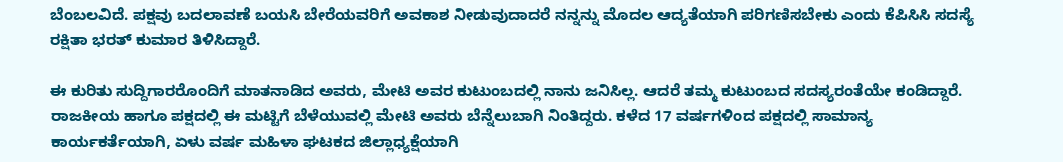ಬೆಂಬಲವಿದೆ. ಪಕ್ಷವು ಬದಲಾವಣೆ ಬಯಸಿ ಬೇರೆಯವರಿಗೆ ಅವಕಾಶ ನೀಡುವುದಾದರೆ ನನ್ನನ್ನು ಮೊದಲ ಆದ್ಯತೆಯಾಗಿ ಪರಿಗಣಿಸಬೇಕು ಎಂದು ಕೆಪಿಸಿಸಿ ಸದಸ್ಯೆ ರಕ್ಷಿತಾ ಭರತ್ ಕುಮಾರ ತಿಳಿಸಿದ್ದಾರೆ.

ಈ ಕುರಿತು ಸುದ್ದಿಗಾರರೊಂದಿಗೆ ಮಾತನಾಡಿದ ಅವರು, ಮೇಟಿ ಅವರ ಕುಟುಂಬದಲ್ಲಿ ನಾನು ಜನಿಸಿಲ್ಲ. ಆದರೆ ತಮ್ಮ ಕುಟುಂಬದ ಸದಸ್ಯರಂತೆಯೇ ಕಂಡಿದ್ದಾರೆ. ರಾಜಕೀಯ ಹಾಗೂ ಪಕ್ಷದಲ್ಲಿ ಈ ಮಟ್ಟಿಗೆ ಬೆಳೆಯುವಲ್ಲಿ ಮೇಟಿ ಅವರು ಬೆನ್ನೆಲುಬಾಗಿ ನಿಂತಿದ್ದರು. ಕಳೆದ 17 ವರ್ಷಗಳಿಂದ ಪಕ್ಷದಲ್ಲಿ ಸಾಮಾನ್ಯ ಕಾರ್ಯಕರ್ತೆಯಾಗಿ, ಏಳು ವರ್ಷ ಮಹಿಳಾ ಘಟಕದ ಜಿಲ್ಲಾಧ್ಯಕ್ಷೆಯಾಗಿ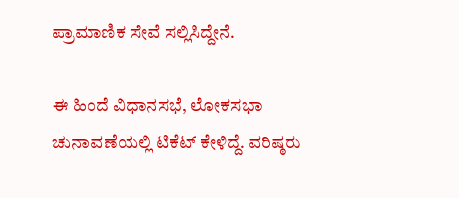ಪ್ರಾಮಾಣಿಕ ಸೇವೆ ಸಲ್ಲಿಸಿದ್ದೇನೆ.

ಈ ಹಿಂದೆ ವಿಧಾನಸಭೆ, ಲೋಕಸಭಾ ಚುನಾವಣೆಯಲ್ಲಿ ಟಿಕೆಟ್ ಕೇಳಿದ್ದೆ. ವರಿಷ್ಠರು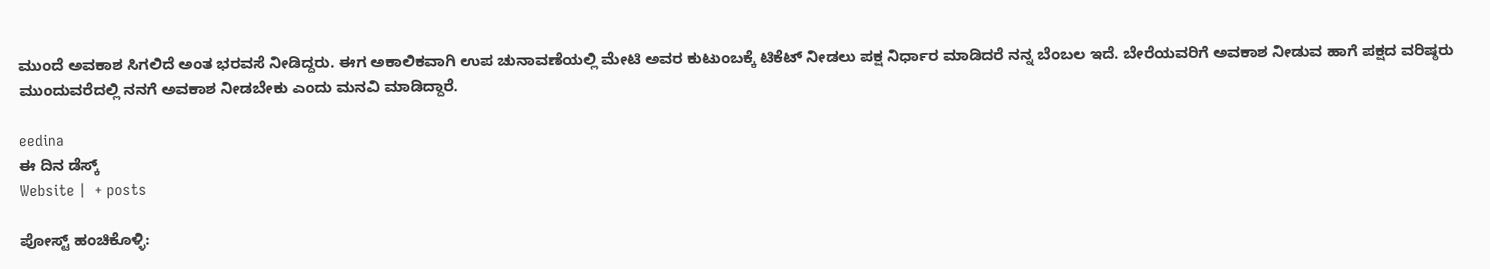ಮುಂದೆ ಅವಕಾಶ ಸಿಗಲಿದೆ ಅಂತ ಭರವಸೆ ‌ನೀಡಿದ್ದರು. ಈಗ ಅಕಾಲಿಕವಾಗಿ ಉಪ ಚುನಾವಣೆಯಲ್ಲಿ ಮೇಟಿ ಅವರ ಕುಟುಂಬಕ್ಕೆ ಟಿಕೆಟ್ ನೀಡಲು ಪಕ್ಷ ನಿರ್ಧಾರ ಮಾಡಿದರೆ ನನ್ನ ಬೆಂಬಲ ಇದೆ. ಬೇರೆಯವರಿಗೆ ಅವಕಾಶ ನೀಡುವ ಹಾಗೆ ಪಕ್ಷದ ವರಿಷ್ಠರು ಮುಂದುವರೆದಲ್ಲಿ ನನಗೆ ಅವಕಾಶ ನೀಡಬೇಕು ಎಂದು ಮನವಿ ಮಾಡಿದ್ದಾರೆ.

eedina
ಈ ದಿನ ಡೆಸ್ಕ್‌
Website |  + posts

ಪೋಸ್ಟ್ ಹಂಚಿಕೊಳ್ಳಿ: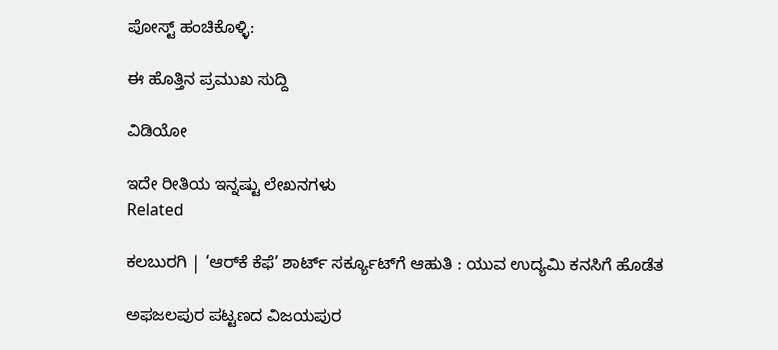ಪೋಸ್ಟ್ ಹಂಚಿಕೊಳ್ಳಿ:

ಈ ಹೊತ್ತಿನ ಪ್ರಮುಖ ಸುದ್ದಿ

ವಿಡಿಯೋ

ಇದೇ ರೀತಿಯ ಇನ್ನಷ್ಟು ಲೇಖನಗಳು
Related

ಕಲಬುರಗಿ | ‘ಆರ್‌ಕೆ ಕೆಫೆ’ ಶಾರ್ಟ್ ಸರ್ಕ್ಯೂಟ್‌ಗೆ ಆಹುತಿ : ಯುವ ಉದ್ಯಮಿ ಕನಸಿಗೆ ಹೊಡೆತ

ಅಫಜಲಪುರ ಪಟ್ಟಣದ ವಿಜಯಪುರ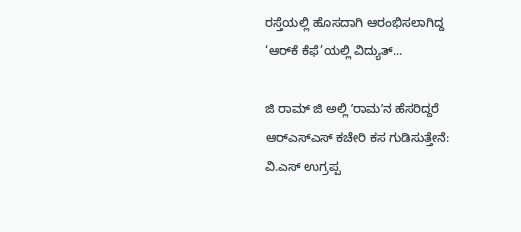ರಸ್ತೆಯಲ್ಲಿ ಹೊಸದಾಗಿ ಆರಂಭಿಸಲಾಗಿದ್ದ ‘ಆರ್‌ಕೆ ಕೆಫೆ’ಯಲ್ಲಿ ವಿದ್ಯುತ್...

ಜಿ ರಾಮ್‌ ಜಿ ಅಲ್ಲಿ ʼರಾಮʼನ ಹೆಸರಿದ್ದರೆ ಆರ್‌ಎಸ್‌ಎಸ್‌ ಕಚೇರಿ ಕಸ ಗುಡಿಸುತ್ತೇನೆ: ವಿ.ಎಸ್‌ ಉಗ್ರಪ್ಪ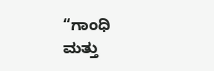“ಗಾಂಧಿ ಮತ್ತು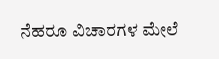ನೆಹರೂ ವಿಚಾರಗಳ ಮೇಲೆ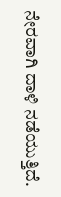ನೇರವಾಗಿ ದಾಳಿ ನಡೆಯುತ್ತಿದೆ.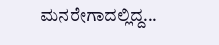ಮನರೇಗಾದಲ್ಲಿದ್ದ...